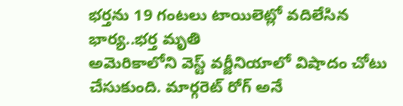భర్తను 19 గంటలు టాయిలెట్లో వదిలేసిన భార్య..భర్త మృతి
అమెరికాలోని వెస్ట్ వర్జీనియాలో విషాదం చోటు చేసుకుంది. మార్గరెట్ రోగ్ అనే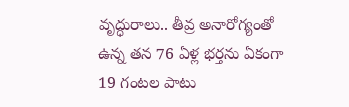వృద్ధురాలు.. తీవ్ర అనారోగ్యంతో ఉన్న తన 76 ఏళ్ల భర్తను ఏకంగా 19 గంటల పాటు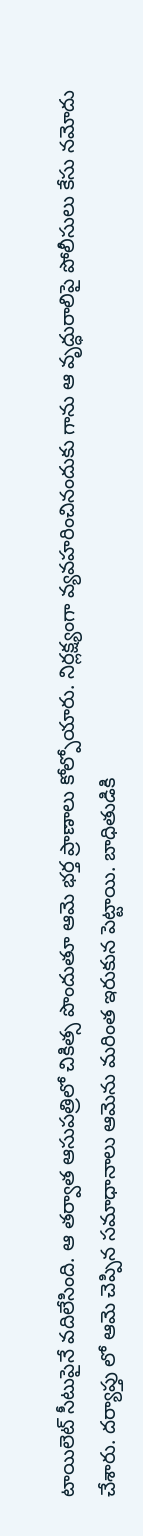టాయిలెట్ సీటుపైనే వదిలేసింది. ఆ తర్వాత ఆసుపత్రిలో చికిత్స పొందుతూ ఆమె భర్త ప్రాణాలు కోల్పోయారు. నిర్లక్ష్యంగా వ్యవహరించినందుకు గాను ఆ వృద్ధురాలిపై పోలీసులు కేసు నమోదు చేశారు. దర్యాప్తు లో ఆమె చెప్పిన సమాధానాలు ఆమెను మరింత ఇరుకున పెట్టాయి. బాధితుడికి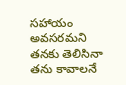సహాయం అవసరమని తనకు తెలిసినా తను కావాలనే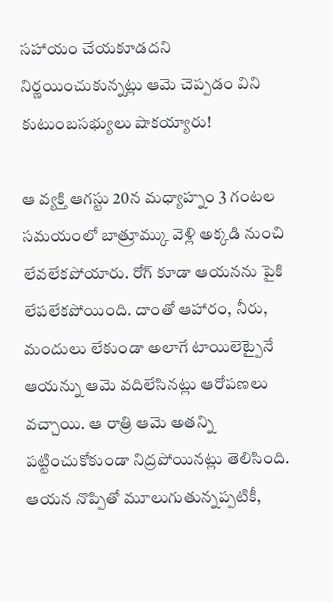సహాయం చేయకూడదని నిర్ణయించుకున్నట్లు ఆమె చెప్పడం విని కుటుంబసభ్యులు షాకయ్యారు!

ఆ వ్యక్తి ఆగస్టు 20న మధ్యాహ్నం 3 గంటల సమయంలో బాత్రూమ్కు వెళ్లి అక్కడి నుంచి లేవలేకపోయారు. రోగ్ కూడా ఆయనను పైకి లేపలేకపోయింది. దాంతో ఆహారం, నీరు, మందులు లేకుండా అలాగే టాయిలెట్పైనే ఆయన్ను ఆమె వదిలేసినట్లు ఆరోపణలు వచ్చాయి. ఆ రాత్రి ఆమె అతన్ని పట్టించుకోకుండా నిద్రపోయినట్లు తెలిసింది. ఆయన నొప్పితో మూలుగుతున్నప్పటికీ,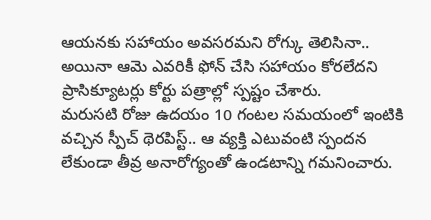ఆయనకు సహాయం అవసరమని రోగ్కు తెలిసినా.. అయినా ఆమె ఎవరికీ ఫోన్ చేసి సహాయం కోరలేదని ప్రాసిక్యూటర్లు కోర్టు పత్రాల్లో స్పష్టం చేశారు.
మరుసటి రోజు ఉదయం 10 గంటల సమయంలో ఇంటికి వచ్చిన స్పీచ్ థెరపిస్ట్.. ఆ వ్యక్తి ఎటువంటి స్పందన లేకుండా తీవ్ర అనారోగ్యంతో ఉండటాన్ని గమనించారు.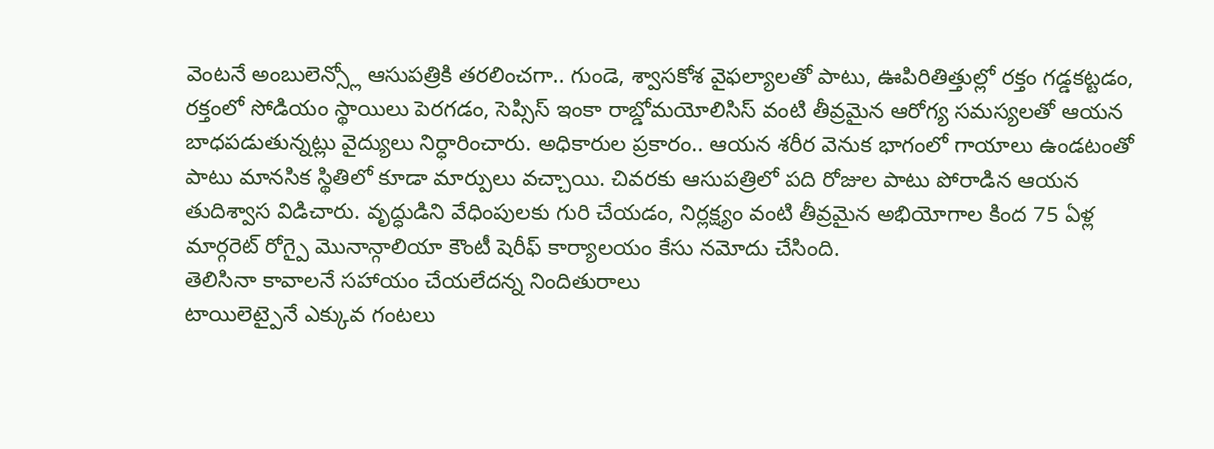వెంటనే అంబులెన్స్లో ఆసుపత్రికి తరలించగా.. గుండె, శ్వాసకోశ వైఫల్యాలతో పాటు, ఊపిరితిత్తుల్లో రక్తం గడ్డకట్టడం, రక్తంలో సోడియం స్థాయిలు పెరగడం, సెప్సిస్ ఇంకా రాబ్డోమయోలిసిస్ వంటి తీవ్రమైన ఆరోగ్య సమస్యలతో ఆయన బాధపడుతున్నట్లు వైద్యులు నిర్ధారించారు. అధికారుల ప్రకారం.. ఆయన శరీర వెనుక భాగంలో గాయాలు ఉండటంతో పాటు మానసిక స్థితిలో కూడా మార్పులు వచ్చాయి. చివరకు ఆసుపత్రిలో పది రోజుల పాటు పోరాడిన ఆయన తుదిశ్వాస విడిచారు. వృద్ధుడిని వేధింపులకు గురి చేయడం, నిర్లక్ష్యం వంటి తీవ్రమైన అభియోగాల కింద 75 ఏళ్ల మార్గరెట్ రోగ్పై మొనాన్గాలియా కౌంటీ షెరీఫ్ కార్యాలయం కేసు నమోదు చేసింది.
తెలిసినా కావాలనే సహాయం చేయలేదన్న నిందితురాలు
టాయిలెట్పైనే ఎక్కువ గంటలు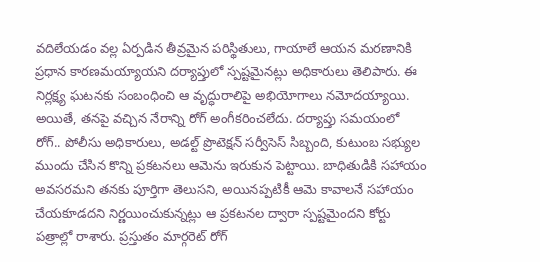వదిలేయడం వల్ల ఏర్పడిన తీవ్రమైన పరిస్థితులు, గాయాలే ఆయన మరణానికి ప్రధాన కారణమయ్యాయని దర్యాప్తులో స్పష్టమైనట్లు అధికారులు తెలిపారు. ఈ నిర్లక్ష్య ఘటనకు సంబంధించి ఆ వృద్ధురాలిపై అభియోగాలు నమోదయ్యాయి. అయితే, తనపై వచ్చిన నేరాన్ని రోగ్ అంగీకరించలేదు. దర్యాప్తు సమయంలో రోగ్.. పోలీసు అధికారులు, అడల్ట్ ప్రొటెక్షన్ సర్వీసెస్ సిబ్బంది, కుటుంబ సభ్యుల ముందు చేసిన కొన్ని ప్రకటనలు ఆమెను ఇరుకున పెట్టాయి. బాధితుడికి సహాయం అవసరమని తనకు పూర్తిగా తెలుసని, అయినప్పటికీ ఆమె కావాలనే సహాయం చేయకూడదని నిర్ణయించుకున్నట్లు ఆ ప్రకటనల ద్వారా స్పష్టమైందని కోర్టు పత్రాల్లో రాశారు. ప్రస్తుతం మార్గరెట్ రోగ్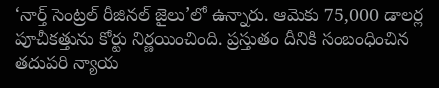‘నార్త్ సెంట్రల్ రీజినల్ జైలు’లో ఉన్నారు. ఆమెకు 75,000 డాలర్ల పూచీకత్తును కోర్టు నిర్ణయించింది. ప్రస్తుతం దీనికి సంబంధించిన తదుపరి న్యాయ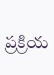ప్రక్రియ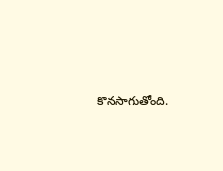కొనసాగుతోంది.